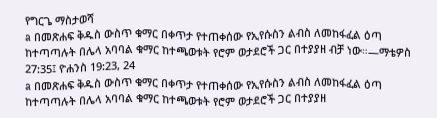የግርጌ ማስታወሻ
a በመጽሐፍ ቅዱስ ውስጥ ቁማር በቀጥታ የተጠቀሰው የኢየሱስን ልብስ ለመከፋፈል ዕጣ ከተጣጣሉት በሌላ አባባል ቁማር ከተጫወቱት የሮም ወታደሮች ጋር በተያያዘ ብቻ ነው።—ማቴዎስ 27:35፤ ዮሐንስ 19:23, 24
a በመጽሐፍ ቅዱስ ውስጥ ቁማር በቀጥታ የተጠቀሰው የኢየሱስን ልብስ ለመከፋፈል ዕጣ ከተጣጣሉት በሌላ አባባል ቁማር ከተጫወቱት የሮም ወታደሮች ጋር በተያያዘ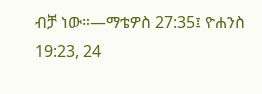ብቻ ነው።—ማቴዎስ 27:35፤ ዮሐንስ 19:23, 24